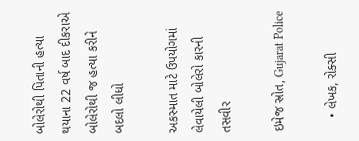બોલેરોથી પિતાની હત્યા થયાના 22 વર્ષ બાદ દીકરાએ બોલેરોથી જ હત્યા કરીને બદલો લીધો

અકસ્માત માટે ઉપયોગમાં લેવાયેલી બોલેરો કારની તસવીર

ઇમેજ સ્રોત, Gujarat Police

    • લેખક, રોક્સી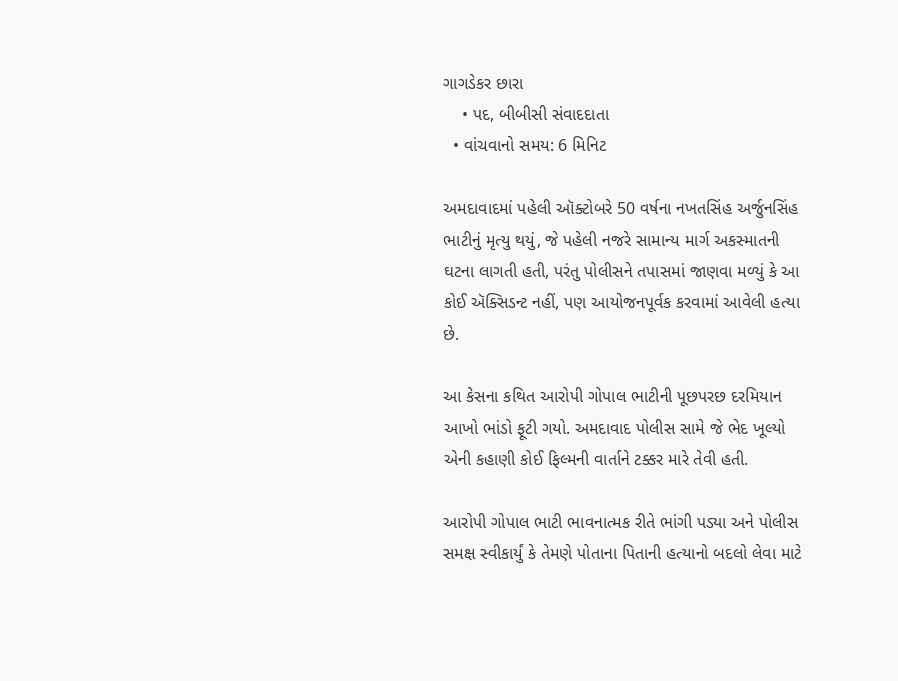ગાગડેકર છારા
    • પદ, બીબીસી સંવાદદાતા
  • વાંચવાનો સમય: 6 મિનિટ

અમદાવાદમાં પહેલી ઑક્ટોબરે 50 વર્ષના નખતસિંહ અર્જુનસિંહ ભાટીનું મૃત્યુ થયું, જે પહેલી નજરે સામાન્ય માર્ગ અકસ્માતની ઘટના લાગતી હતી, પરંતુ પોલીસને તપાસમાં જાણવા મળ્યું કે આ કોઈ ઍક્સિડન્ટ નહીં, પણ આયોજનપૂર્વક કરવામાં આવેલી હત્યા છે.

આ કેસના કથિત આરોપી ગોપાલ ભાટીની પૂછપરછ દરમિયાન આખો ભાંડો ફૂટી ગયો. અમદાવાદ પોલીસ સામે જે ભેદ ખૂલ્યો એની કહાણી કોઈ ફિલ્મની વાર્તાને ટક્કર મારે તેવી હતી.

આરોપી ગોપાલ ભાટી ભાવનાત્મક રીતે ભાંગી પડ્યા અને પોલીસ સમક્ષ સ્વીકાર્યું કે તેમણે પોતાના પિતાની હત્યાનો બદલો લેવા માટે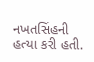નખતસિંહની હત્યા કરી હતી.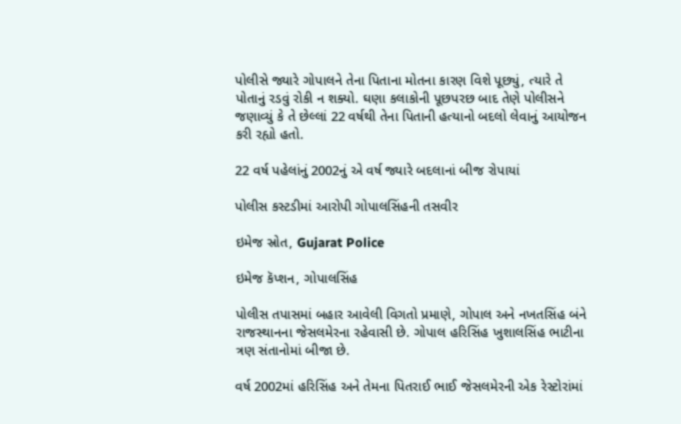પોલીસે જ્યારે ગોપાલને તેના પિતાના મોતના કારણ વિશે પૂછ્યું, ત્યારે તે પોતાનું રડવું રોકી ન શક્યો. ઘણા કલાકોની પૂછપરછ બાદ તેણે પોલીસને જણાવ્યું કે તે છેલ્લાં 22 વર્ષથી તેના પિતાની હત્યાનો બદલો લેવાનું આયોજન કરી રહ્યો હતો.

22 વર્ષ પહેલાંનું 2002નું એ વર્ષ જ્યારે બદલાનાં બીજ રોપાયાં

પોલીસ કસ્ટડીમાં આરોપી ગોપાલસિંહની તસવીર

ઇમેજ સ્રોત, Gujarat Police

ઇમેજ કૅપ્શન, ગોપાલસિંહ

પોલીસ તપાસમાં બહાર આવેલી વિગતો પ્રમાણે, ગોપાલ અને નખતસિંહ બંને રાજસ્થાનના જેસલમેરના રહેવાસી છે. ગોપાલ હરિસિંહ ખુશાલસિંહ ભાટીના ત્રણ સંતાનોમાં બીજા છે.

વર્ષ 2002માં હરિસિંહ અને તેમના પિતરાઈ ભાઈ જેસલમેરની એક રેસ્ટોરાંમાં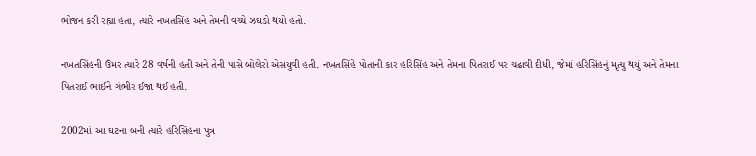ભોજન કરી રહ્યા હતા, ત્યારે નખતસિંહ અને તેમની વચ્ચે ઝઘડો થયો હતો.

નખતસિંહની ઉંમર ત્યારે 28 વર્ષની હતી અને તેની પાસે બોલેરો એસયુવી હતી. નખતસિંહે પોતાની કાર હરિસિંહ અને તેમના પિતરાઈ પર ચઢાવી દીધી, જેમાં હરિસિંહનું મૃત્યુ થયું અને તેમના પિતરાઈ ભાઈને ગંભીર ઈજા થઈ હતી.

2002માં આ ઘટના બની ત્યારે હરિસિંહના પુત્ર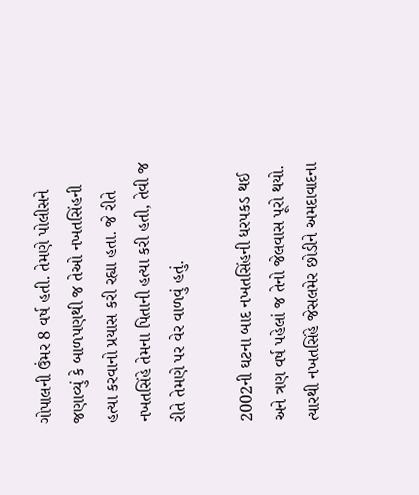ગોપાલની ઉંમર 8 વર્ષ હતી. તેમણે પોલીસને જણાવ્યું કે બાળપણથી જ તેઓ નખતસિંહની હત્યા કરવાનો પ્રયાસ કરી રહ્યા હતા. જે રીતે નખતસિંહે તેમના પિતાની હત્યા કરી હતી, તેવી જ રીતે તેમણે પર વેર વાળવું હતું.

2002ની ઘટના બાદ નખતસિંહની ધરપકડ થઈ અને ત્રણ વર્ષ પહેલાં જ તેનો જેલવાસ પૂરો થયો. ત્યારથી નખતસિંહે જેસલમેર છોડીને અમદાવાદના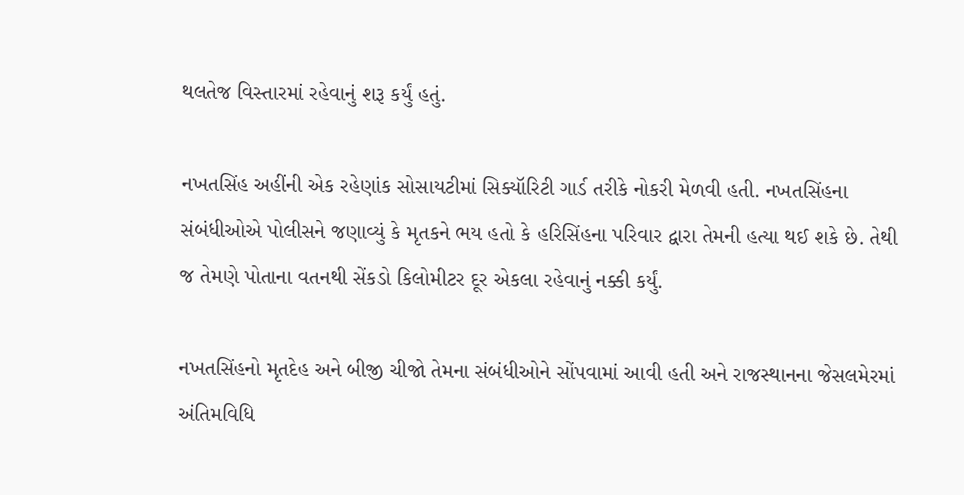થલતેજ વિસ્તારમાં રહેવાનું શરૂ કર્યું હતું.

નખતસિંહ અહીંની એક રહેણાંક સોસાયટીમાં સિક્યૉરિટી ગાર્ડ તરીકે નોકરી મેળવી હતી. નખતસિંહના સંબંધીઓએ પોલીસને જણાવ્યું કે મૃતકને ભય હતો કે હરિસિંહના પરિવાર દ્વારા તેમની હત્યા થઈ શકે છે. તેથી જ તેમણે પોતાના વતનથી સેંકડો કિલોમીટર દૂર એકલા રહેવાનું નક્કી કર્યું.

નખતસિંહનો મૃતદેહ અને બીજી ચીજો તેમના સંબંધીઓને સોંપવામાં આવી હતી અને રાજસ્થાનના જેસલમેરમાં અંતિમવિધિ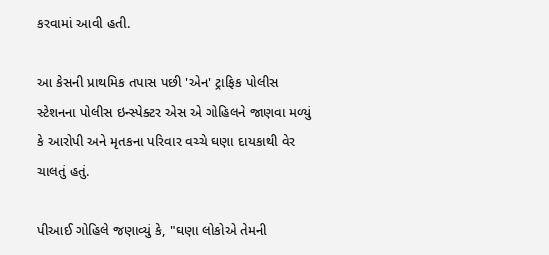કરવામાં આવી હતી.

આ કેસની પ્રાથમિક તપાસ પછી 'એન' ટ્રાફિક પોલીસ સ્ટેશનના પોલીસ ઇન્સ્પેક્ટર એસ એ ગોહિલને જાણવા મળ્યું કે આરોપી અને મૃતકના પરિવાર વચ્ચે ઘણા દાયકાથી વેર ચાલતું હતું.

પીઆઈ ગોહિલે જણાવ્યું કે, "ઘણા લોકોએ તેમની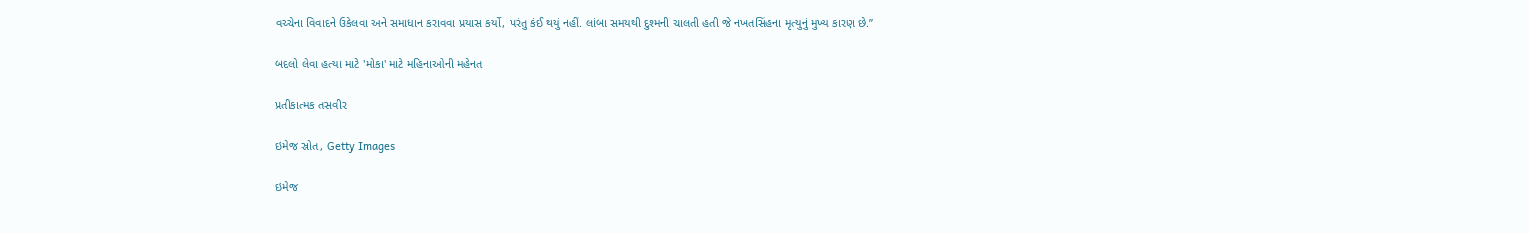વચ્ચેના વિવાદને ઉકેલવા અને સમાધાન કરાવવા પ્રયાસ કર્યો, પરંતુ કંઈ થયું નહીં. લાંબા સમયથી દુશ્મની ચાલતી હતી જે નખતસિંહના મૃત્યુનું મુખ્ય કારણ છે.”

બદલો લેવા હત્યા માટે 'મોકા' માટે મહિનાઓની મહેનત

પ્રતીકાત્મક તસવીર

ઇમેજ સ્રોત, Getty Images

ઇમેજ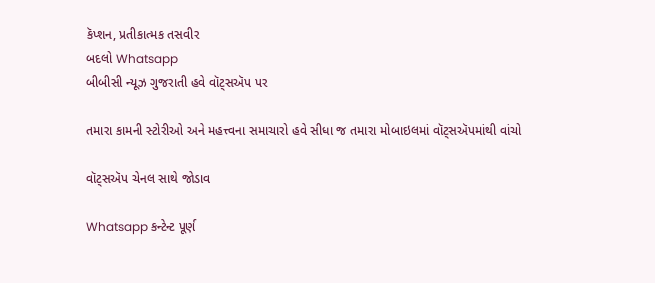કૅપ્શન, પ્રતીકાત્મક તસવીર
બદલો Whatsapp
બીબીસી ન્યૂઝ ગુજરાતી હવે વૉટ્સઍપ પર

તમારા કામની સ્ટોરીઓ અને મહત્ત્વના સમાચારો હવે સીધા જ તમારા મોબાઇલમાં વૉટ્સઍપમાંથી વાંચો

વૉટ્સઍપ ચેનલ સાથે જોડાવ

Whatsapp કન્ટેન્ટ પૂર્ણ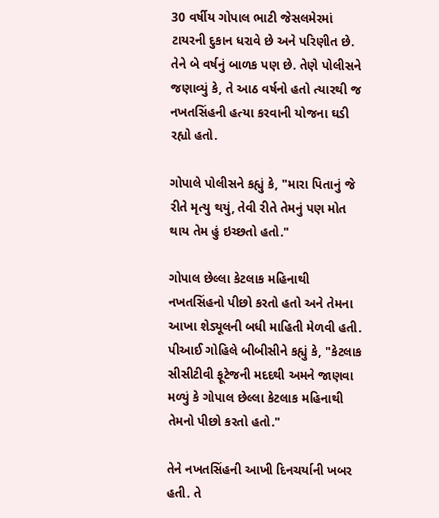30 વર્ષીય ગોપાલ ભાટી જેસલમેરમાં ટાયરની દુકાન ધરાવે છે અને પરિણીત છે. તેને બે વર્ષનું બાળક પણ છે. તેણે પોલીસને જણાવ્યું કે, તે આઠ વર્ષનો હતો ત્યારથી જ નખતસિંહની હત્યા કરવાની યોજના ઘડી રહ્યો હતો.

ગોપાલે પોલીસને કહ્યું કે, "મારા પિતાનું જે રીતે મૃત્યુ થયું, તેવી રીતે તેમનું પણ મોત થાય તેમ હું ઇચ્છતો હતો."

ગોપાલ છેલ્લા કેટલાક મહિનાથી નખતસિંહનો પીછો કરતો હતો અને તેમના આખા શેડ્યૂલની બધી માહિતી મેળવી હતી. પીઆઈ ગોહિલે બીબીસીને કહ્યું કે, "કેટલાક સીસીટીવી ફૂટેજની મદદથી અમને જાણવા મળ્યું કે ગોપાલ છેલ્લા કેટલાક મહિનાથી તેમનો પીછો કરતો હતો."

તેને નખતસિંહની આખી દિનચર્યાની ખબર હતી. તે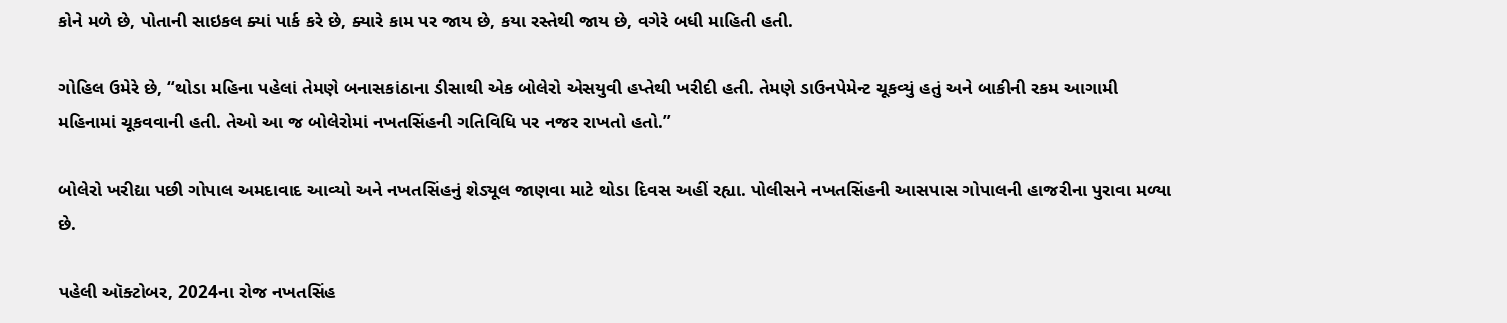કોને મળે છે, પોતાની સાઇકલ ક્યાં પાર્ક કરે છે, ક્યારે કામ પર જાય છે, કયા રસ્તેથી જાય છે, વગેરે બધી માહિતી હતી.

ગોહિલ ઉમેરે છે, “થોડા મહિના પહેલાં તેમણે બનાસકાંઠાના ડીસાથી એક બોલેરો એસયુવી હપ્તેથી ખરીદી હતી. તેમણે ડાઉનપેમેન્ટ ચૂકવ્યું હતું અને બાકીની રકમ આગામી મહિનામાં ચૂકવવાની હતી. તેઓ આ જ બોલેરોમાં નખતસિંહની ગતિવિધિ પર નજર રાખતો હતો.”

બોલેરો ખરીદ્યા પછી ગોપાલ અમદાવાદ આવ્યો અને નખતસિંહનું શેડ્યૂલ જાણવા માટે થોડા દિવસ અહીં રહ્યા. પોલીસને નખતસિંહની આસપાસ ગોપાલની હાજરીના પુરાવા મળ્યા છે.

પહેલી ઑક્ટોબર, 2024ના રોજ નખતસિંહ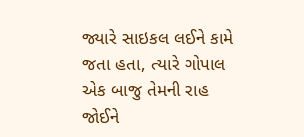જ્યારે સાઇકલ લઈને કામે જતા હતા, ત્યારે ગોપાલ એક બાજુ તેમની રાહ જોઈને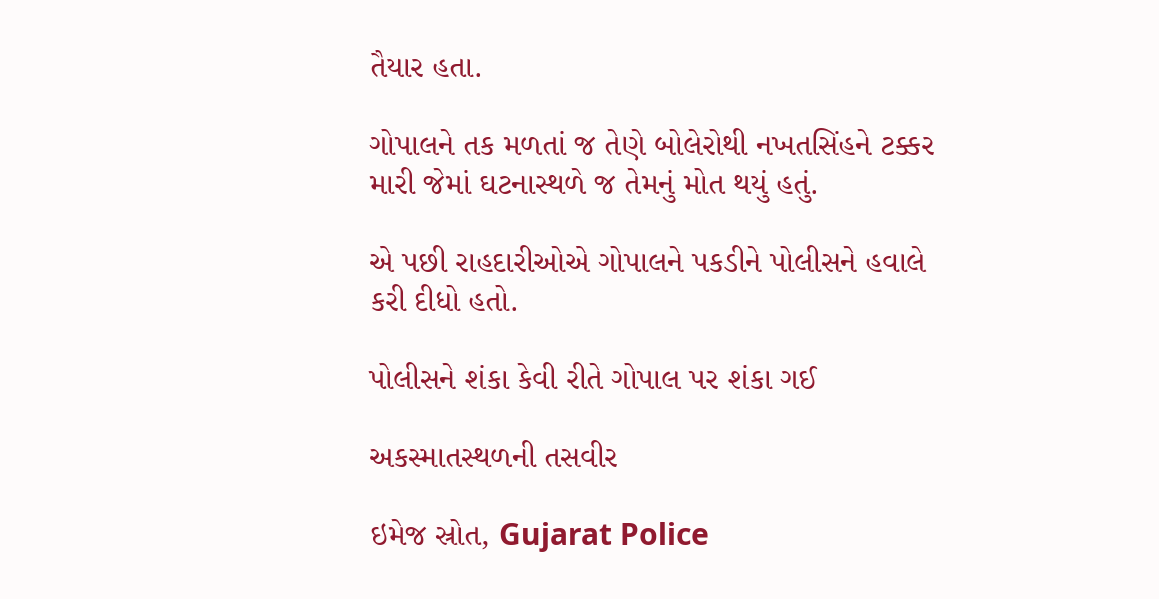તૈયાર હતા.

ગોપાલને તક મળતાં જ તેણે બોલેરોથી નખતસિંહને ટક્કર મારી જેમાં ઘટનાસ્થળે જ તેમનું મોત થયું હતું.

એ પછી રાહદારીઓએ ગોપાલને પકડીને પોલીસને હવાલે કરી દીધો હતો.

પોલીસને શંકા કેવી રીતે ગોપાલ પર શંકા ગઈ

અકસ્માતસ્થળની તસવીર

ઇમેજ સ્રોત, Gujarat Police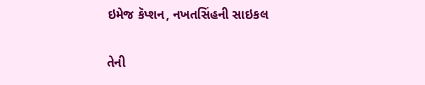ઇમેજ કૅપ્શન, નખતસિંહની સાઇકલ

તેની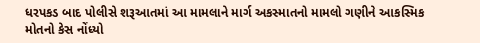ધરપકડ બાદ પોલીસે શરૂઆતમાં આ મામલાને માર્ગ અકસ્માતનો મામલો ગણીને આકસ્મિક મોતનો કેસ નોંધ્યો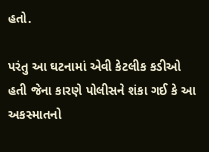હતો.

પરંતુ આ ઘટનામાં એવી કેટલીક કડીઓ હતી જેના કારણે પોલીસને શંકા ગઈ કે આ અકસ્માતનો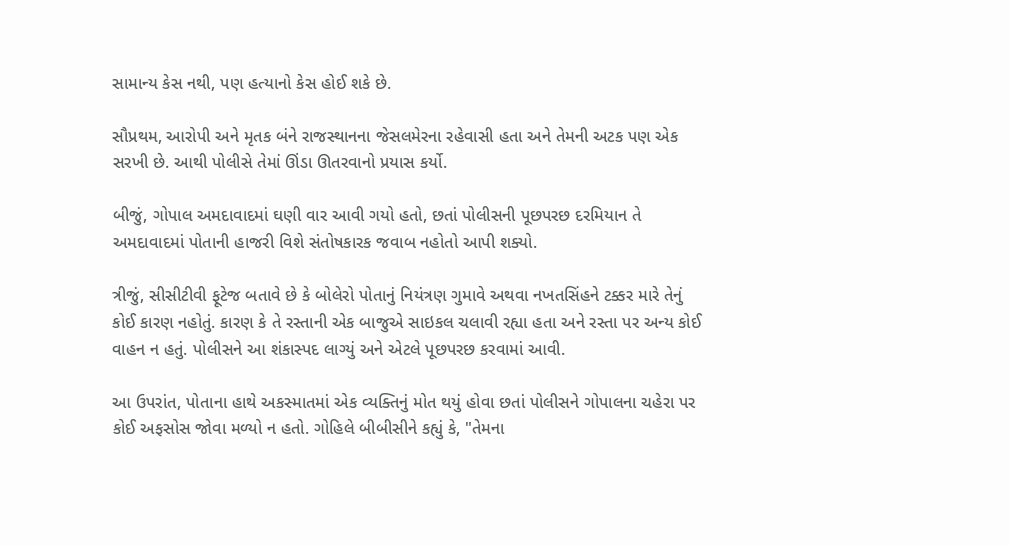સામાન્ય કેસ નથી, પણ હત્યાનો કેસ હોઈ શકે છે.

સૌપ્રથમ, આરોપી અને મૃતક બંને રાજસ્થાનના જેસલમેરના રહેવાસી હતા અને તેમની અટક પણ એક સરખી છે. આથી પોલીસે તેમાં ઊંડા ઊતરવાનો પ્રયાસ કર્યો.

બીજું, ગોપાલ અમદાવાદમાં ઘણી વાર આવી ગયો હતો, છતાં પોલીસની પૂછપરછ દરમિયાન તે અમદાવાદમાં પોતાની હાજરી વિશે સંતોષકારક જવાબ નહોતો આપી શક્યો.

ત્રીજું, સીસીટીવી ફૂટેજ બતાવે છે કે બોલેરો પોતાનું નિયંત્રણ ગુમાવે અથવા નખતસિંહને ટક્કર મારે તેનું કોઈ કારણ નહોતું. કારણ કે તે રસ્તાની એક બાજુએ સાઇકલ ચલાવી રહ્યા હતા અને રસ્તા પર અન્ય કોઈ વાહન ન હતું. પોલીસને આ શંકાસ્પદ લાગ્યું અને એટલે પૂછપરછ કરવામાં આવી.

આ ઉપરાંત, પોતાના હાથે અકસ્માતમાં એક વ્યક્તિનું મોત થયું હોવા છતાં પોલીસને ગોપાલના ચહેરા પર કોઈ અફસોસ જોવા મળ્યો ન હતો. ગોહિલે બીબીસીને કહ્યું કે, "તેમના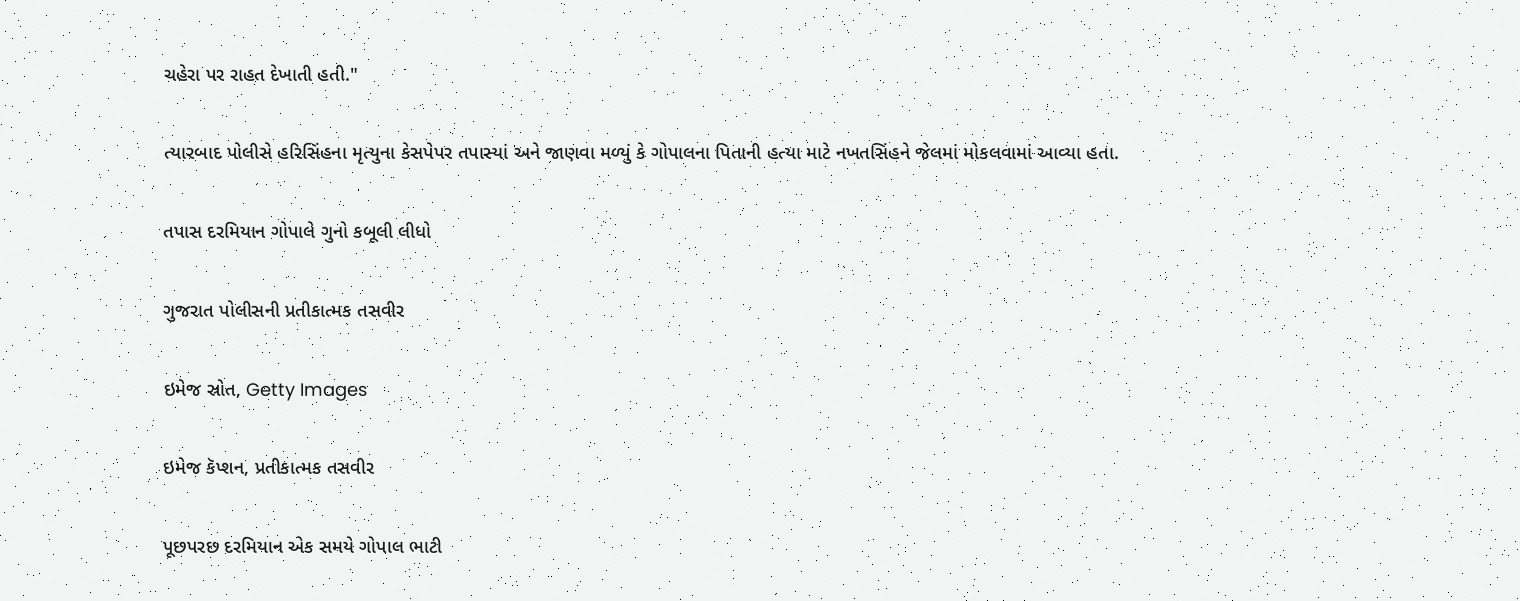ચહેરા પર રાહત દેખાતી હતી."

ત્યારબાદ પોલીસે હરિસિંહના મૃત્યુના કેસપેપર તપાસ્યાં અને જાણવા મળ્યું કે ગોપાલના પિતાની હત્યા માટે નખતસિંહને જેલમાં મોકલવામાં આવ્યા હતા.

તપાસ દરમિયાન ગોપાલે ગુનો કબૂલી લીધો

ગુજરાત પોલીસની પ્રતીકાત્મક તસવીર

ઇમેજ સ્રોત, Getty Images

ઇમેજ કૅપ્શન, પ્રતીકાત્મક તસવીર

પૂછપરછ દરમિયાન એક સમયે ગોપાલ ભાટી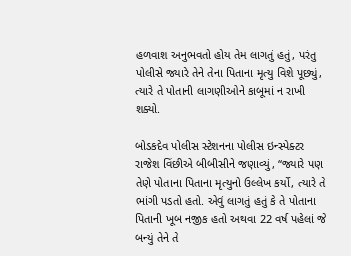હળવાશ અનુભવતો હોય તેમ લાગતું હતું, પરંતુ પોલીસે જ્યારે તેને તેના પિતાના મૃત્યુ વિશે પૂછ્યું, ત્યારે તે પોતાની લાગણીઓને કાબૂમાં ન રાખી શક્યો.

બોડકદેવ પોલીસ સ્ટેશનના પોલીસ ઇન્સ્પેક્ટર રાજેશ વિંછીએ બીબીસીને જણાવ્યું, “જ્યારે પણ તેણે પોતાના પિતાના મૃત્યુનો ઉલ્લેખ કર્યો, ત્યારે તે ભાંગી પડતો હતો. એવું લાગતું હતું કે તે પોતાના પિતાની ખૂબ નજીક હતો અથવા 22 વર્ષ પહેલાં જે બન્યું તેને તે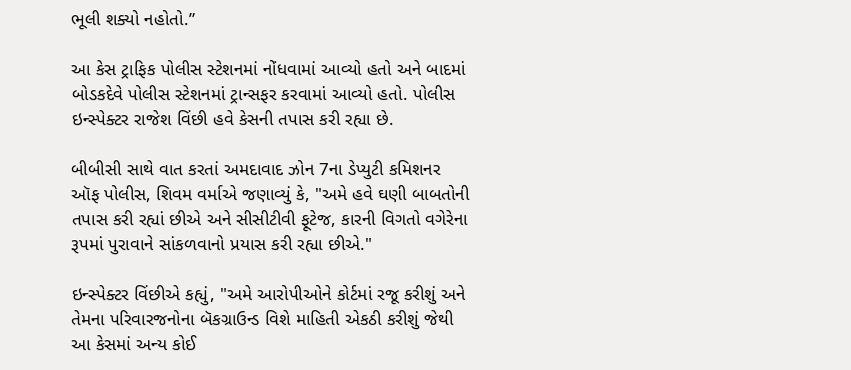ભૂલી શક્યો નહોતો.”

આ કેસ ટ્રાફિક પોલીસ સ્ટેશનમાં નોંધવામાં આવ્યો હતો અને બાદમાં બોડકદેવે પોલીસ સ્ટેશનમાં ટ્રાન્સફર કરવામાં આવ્યો હતો. પોલીસ ઇન્સ્પેક્ટર રાજેશ વિંછી હવે કેસની તપાસ કરી રહ્યા છે.

બીબીસી સાથે વાત કરતાં અમદાવાદ ઝોન 7ના ડેપ્યુટી કમિશનર ઑફ પોલીસ, શિવમ વર્માએ જણાવ્યું કે, "અમે હવે ઘણી બાબતોની તપાસ કરી રહ્યાં છીએ અને સીસીટીવી ફૂટેજ, કારની વિગતો વગેરેના રૂપમાં પુરાવાને સાંકળવાનો પ્રયાસ કરી રહ્યા છીએ."

ઇન્સ્પેક્ટર વિંછીએ કહ્યું, "અમે આરોપીઓને કોર્ટમાં રજૂ કરીશું અને તેમના પરિવારજનોના બૅકગ્રાઉન્ડ વિશે માહિતી એકઠી કરીશું જેથી આ કેસમાં અન્ય કોઈ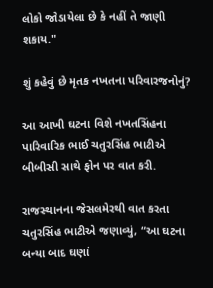લોકો જોડાયેલા છે કે નહીં તે જાણી શકાય."

શું કહેવું છે મૃતક નખતના પરિવારજનોનું?

આ આખી ઘટના વિશે નખતસિંહના પારિવારિક ભાઈ ચતુરસિંહ ભાટીએ બીબીસી સાથે ફોન પર વાત કરી.

રાજસ્થાનના જેસલમેરથી વાત કરતા ચતુરસિંહ ભાટીએ જણાવ્યું, “આ ઘટના બન્યા બાદ ઘણાં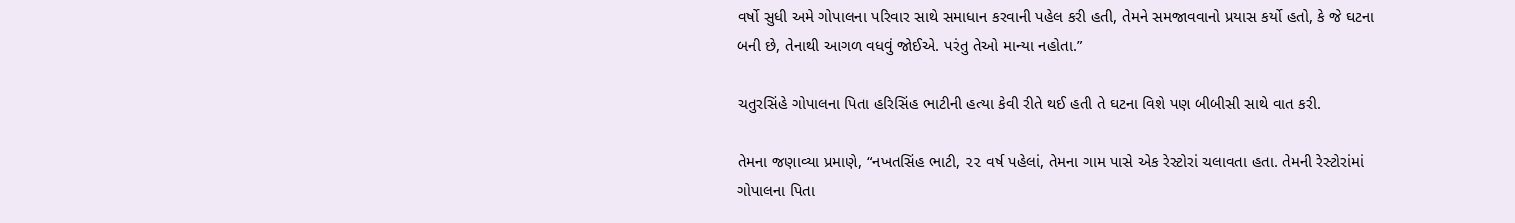વર્ષો સુધી અમે ગોપાલના પરિવાર સાથે સમાધાન કરવાની પહેલ કરી હતી, તેમને સમજાવવાનો પ્રયાસ કર્યો હતો, કે જે ઘટના બની છે, તેનાથી આગળ વધવું જોઈએ. પરંતુ તેઓ માન્યા નહોતા.”

ચતુરસિંહે ગોપાલના પિતા હરિસિંહ ભાટીની હત્યા કેવી રીતે થઈ હતી તે ઘટના વિશે પણ બીબીસી સાથે વાત કરી.

તેમના જણાવ્યા પ્રમાણે, “નખતસિંહ ભાટી, ૨૨ વર્ષ પહેલાં, તેમના ગામ પાસે એક રેસ્ટોરાં ચલાવતા હતા. તેમની રેસ્ટોરાંમાં ગોપાલના પિતા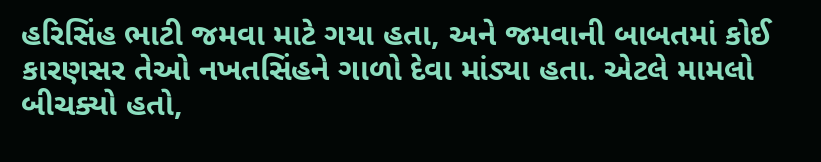હરિસિંહ ભાટી જમવા માટે ગયા હતા, અને જમવાની બાબતમાં કોઈ કારણસર તેઓ નખતસિંહને ગાળો દેવા માંડ્યા હતા. એટલે મામલો બીચક્યો હતો,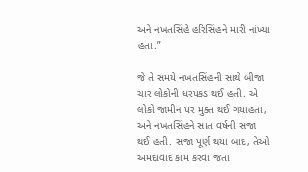અને નખતસિંહે હરિસિંહને મારી નાંખ્યા હતા.”

જે તે સમયે નખતસિંહની સાથે બીજા ચાર લોકોની ધરપકડ થઈ હતી. એ લોકો જામીન પર મુક્ત થઈ ગયાહતા, અને નખતસિંહને સાત વર્ષની સજા થઈ હતી. સજા પૂર્ણ થયા બાદ, તેઓ અમદાવાદ કામ કરવા જતા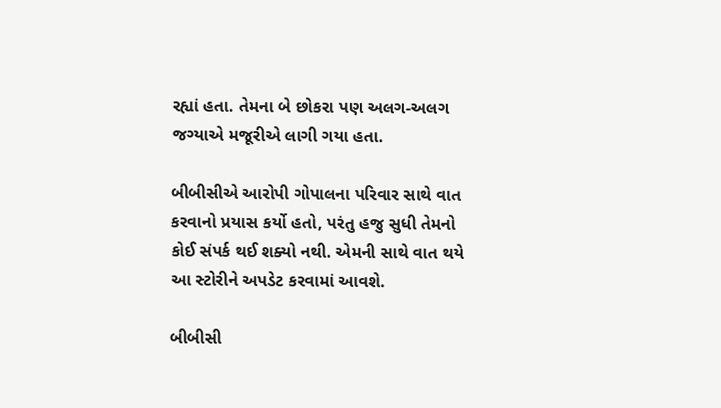રહ્યાં હતા. તેમના બે છોકરા પણ અલગ-અલગ જગ્યાએ મજૂરીએ લાગી ગયા હતા.

બીબીસીએ આરોપી ગોપાલના પરિવાર સાથે વાત કરવાનો પ્રયાસ કર્યો હતો, પરંતુ હજુ સુધી તેમનો કોઈ સંપર્ક થઈ શક્યો નથી. એમની સાથે વાત થયે આ સ્ટોરીને અપડેટ કરવામાં આવશે.

બીબીસી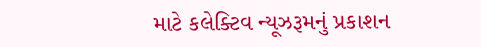માટે કલેક્ટિવ ન્યૂઝરૂમનું પ્રકાશન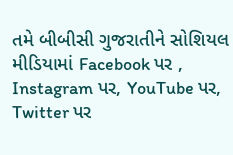તમે બીબીસી ગુજરાતીને સોશિયલ મીડિયામાં Facebook પર , Instagram પર, YouTube પર, Twitter પર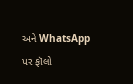અને WhatsApp પર ફૉલો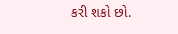કરી શકો છો.